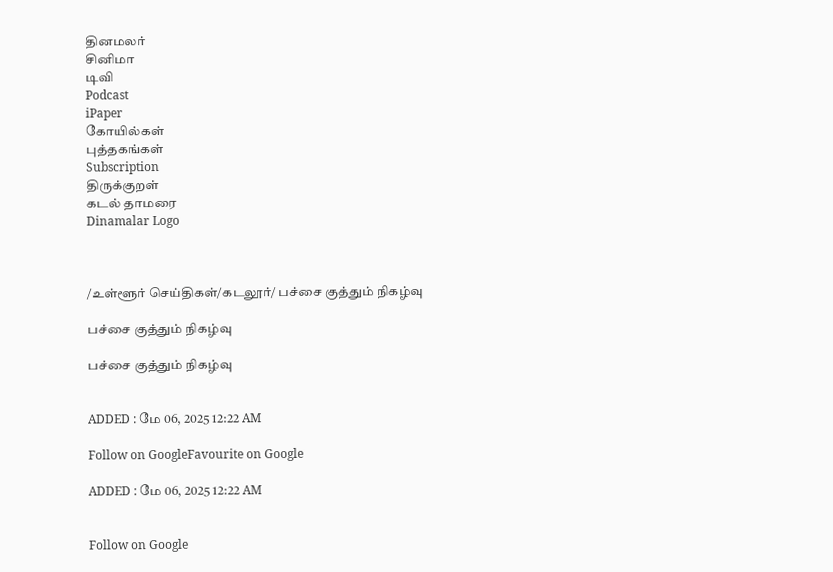தினமலர்
சினிமா
டிவி
Podcast
iPaper
கோயில்கள்
புத்தகங்கள்
Subscription
திருக்குறள்
கடல் தாமரை
Dinamalar Logo



/உள்ளூர் செய்திகள்/கடலூர்/ பச்சை குத்தும் நிகழ்வு

பச்சை குத்தும் நிகழ்வு

பச்சை குத்தும் நிகழ்வு


ADDED : மே 06, 2025 12:22 AM

Follow on GoogleFavourite on Google

ADDED : மே 06, 2025 12:22 AM


Follow on Google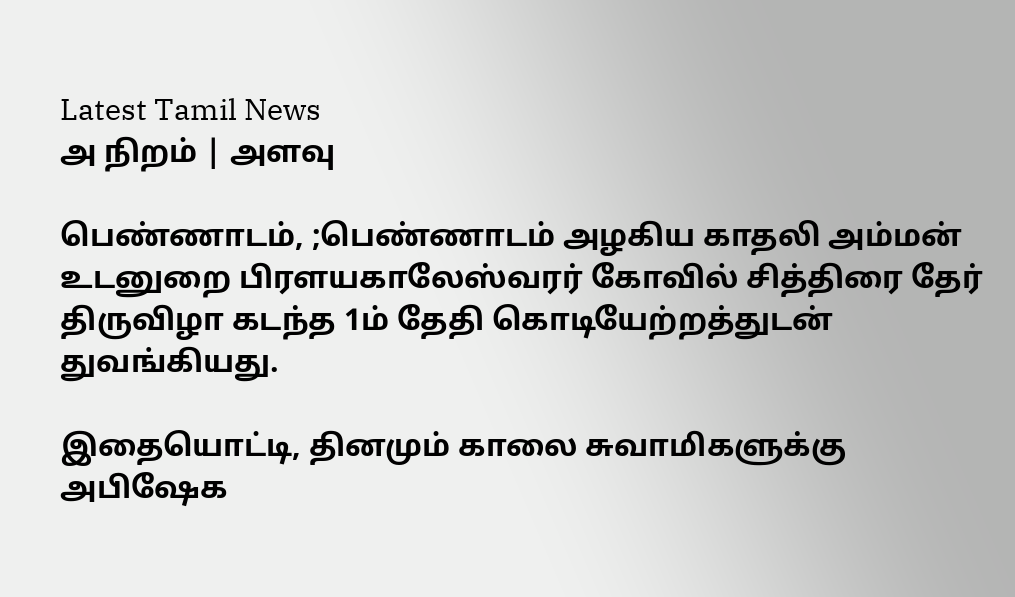Latest Tamil News
அ நிறம் | அளவு

பெண்ணாடம், ;பெண்ணாடம் அழகிய காதலி அம்மன் உடனுறை பிரளயகாலேஸ்வரர் கோவில் சித்திரை தேர் திருவிழா கடந்த 1ம் தேதி கொடியேற்றத்துடன் துவங்கியது.

இதையொட்டி, தினமும் காலை சுவாமிகளுக்கு அபிஷேக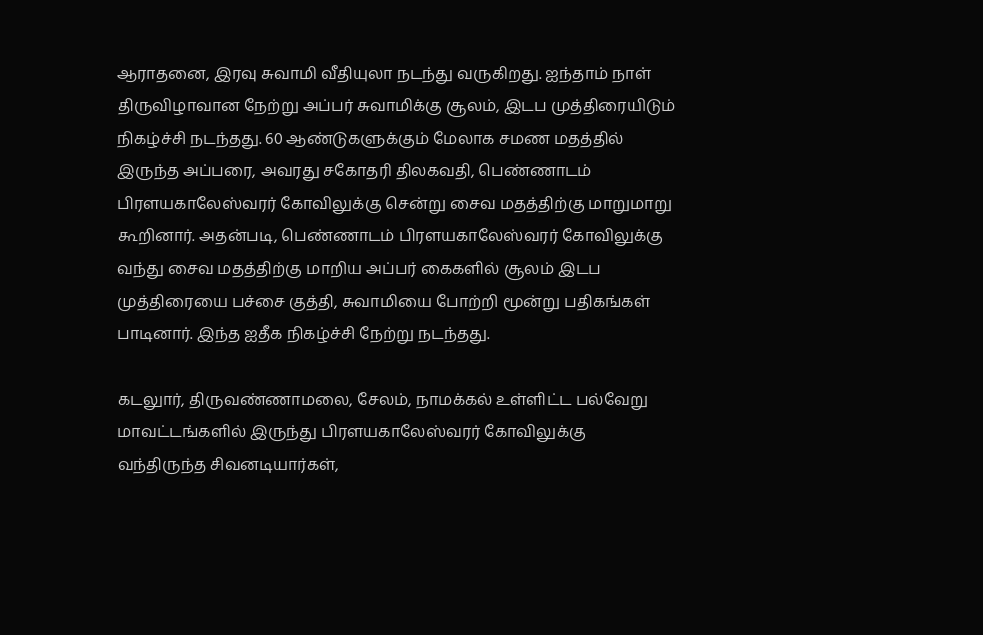ஆராதனை, இரவு சுவாமி வீதியுலா நடந்து வருகிறது. ஐந்தாம் நாள் திருவிழாவான நேற்று அப்பர் சுவாமிக்கு சூலம், இடப முத்திரையிடும் நிகழ்ச்சி நடந்தது. 60 ஆண்டுகளுக்கும் மேலாக சமண மதத்தில் இருந்த அப்பரை, அவரது சகோதரி திலகவதி, பெண்ணாடம் பிரளயகாலேஸ்வரர் கோவிலுக்கு சென்று சைவ மதத்திற்கு மாறுமாறு கூறினார். அதன்படி, பெண்ணாடம் பிரளயகாலேஸ்வரர் கோவிலுக்கு வந்து சைவ மதத்திற்கு மாறிய அப்பர் கைகளில் சூலம் இடப முத்திரையை பச்சை குத்தி, சுவாமியை போற்றி மூன்று பதிகங்கள் பாடினார். இந்த ஐதீக நிகழ்ச்சி நேற்று நடந்தது.

கடலுார், திருவண்ணாமலை, சேலம், நாமக்கல் உள்ளிட்ட பல்வேறு மாவட்டங்களில் இருந்து பிரளயகாலேஸ்வரர் கோவிலுக்கு வந்திருந்த சிவனடியார்கள்,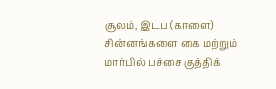சூலம், இடப (காளை) சின்னங்களை கை மற்றும் மார்பில் பச்சை குத்திக்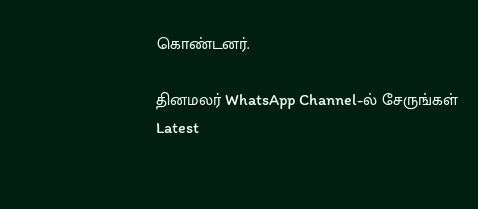கொண்டனர்.

தினமலர் WhatsApp Channel-ல் சேருங்கள்
Latest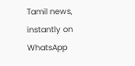Tamil news, instantly on WhatsApp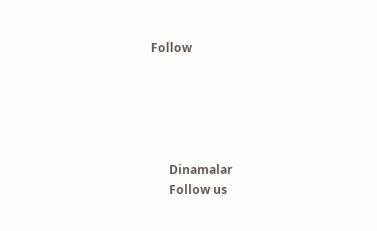Follow





      Dinamalar
      Follow us